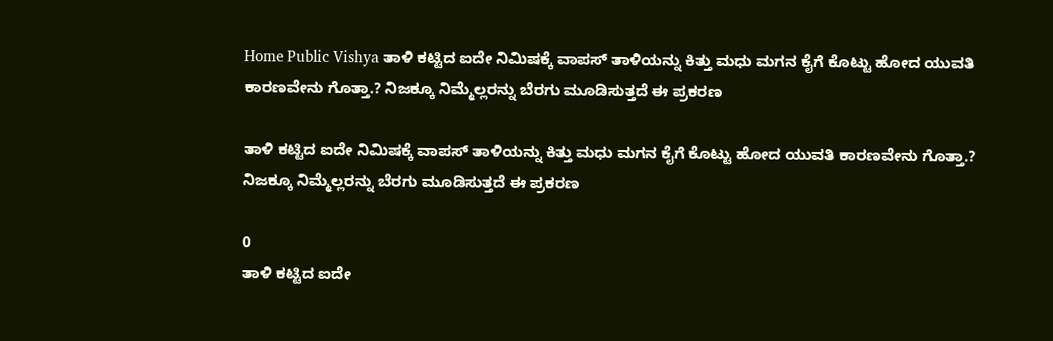Home Public Vishya ತಾಳಿ ಕಟ್ಟಿದ ಐದೇ ನಿಮಿಷಕ್ಕೆ ವಾಪಸ್ ತಾಳಿಯನ್ನು ಕಿತ್ತು ಮಧು ಮಗನ ಕೈಗೆ ಕೊಟ್ಟು ಹೋದ ಯುವತಿ ಕಾರಣವೇನು ಗೊತ್ತಾ.? ನಿಜಕ್ಕೂ ನಿಮ್ಮೆಲ್ಲರನ್ನು ಬೆರಗು ಮೂಡಿಸುತ್ತದೆ ಈ ಪ್ರಕರಣ

ತಾಳಿ ಕಟ್ಟಿದ ಐದೇ ನಿಮಿಷಕ್ಕೆ ವಾಪಸ್ ತಾಳಿಯನ್ನು ಕಿತ್ತು ಮಧು ಮಗನ ಕೈಗೆ ಕೊಟ್ಟು ಹೋದ ಯುವತಿ ಕಾರಣವೇನು ಗೊತ್ತಾ.? ನಿಜಕ್ಕೂ ನಿಮ್ಮೆಲ್ಲರನ್ನು ಬೆರಗು ಮೂಡಿಸುತ್ತದೆ ಈ ಪ್ರಕರಣ

0
ತಾಳಿ ಕಟ್ಟಿದ ಐದೇ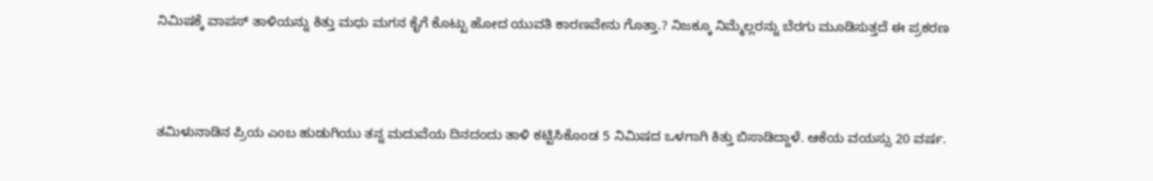ನಿಮಿಷಕ್ಕೆ ವಾಪಸ್ ತಾಳಿಯನ್ನು ಕಿತ್ತು ಮಧು ಮಗನ ಕೈಗೆ ಕೊಟ್ಟು ಹೋದ ಯುವತಿ ಕಾರಣವೇನು ಗೊತ್ತಾ.? ನಿಜಕ್ಕೂ ನಿಮ್ಮೆಲ್ಲರನ್ನು ಬೆರಗು ಮೂಡಿಸುತ್ತದೆ ಈ ಪ್ರಕರಣ



ತಮಿಳುನಾಡಿನ ಪ್ರಿಯ ಎಂಬ ಹುಡುಗಿಯು ತನ್ನ ಮದುವೆಯ ದಿನದಂದು ತಾಳಿ ಕಟ್ಟಿಸಿಕೊಂಡ 5 ನಿಮಿಷದ ಒಳಗಾಗಿ ಕಿತ್ತು ಬಿಸಾಡಿದ್ದಾಳೆ. ಆಕೆಯ ವಯಸ್ಸು 20 ವರ್ಷ.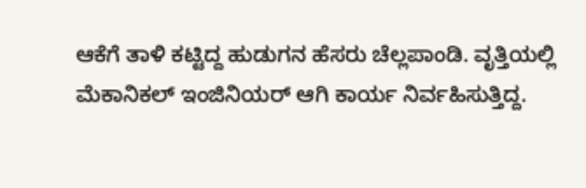ಆಕೆಗೆ ತಾಳಿ ಕಟ್ಟಿದ್ದ ಹುಡುಗನ ಹೆಸರು ಚೆಲ್ಲಪಾಂಡಿ. ವೃತ್ತಿಯಲ್ಲಿ ಮೆಕಾನಿಕಲ್ ಇಂಜಿನಿಯರ್ ಆಗಿ ಕಾರ್ಯ ನಿರ್ವಹಿಸುತ್ತಿದ್ದ.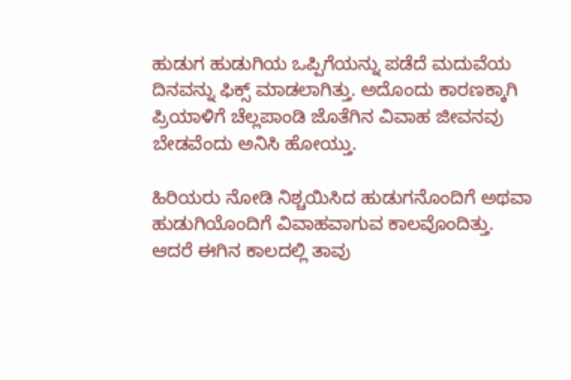ಹುಡುಗ ಹುಡುಗಿಯ ಒಪ್ಪಿಗೆಯನ್ನು ಪಡೆದೆ ಮದುವೆಯ ದಿನವನ್ನು ಫಿಕ್ಸ್ ಮಾಡಲಾಗಿತ್ತು. ಅದೊಂದು ಕಾರಣಕ್ಕಾಗಿ ಪ್ರಿಯಾಳಿಗೆ ಚೆಲ್ಲಪಾಂಡಿ ಜೊತೆಗಿನ ವಿವಾಹ ಜೀವನವು ಬೇಡವೆಂದು ಅನಿಸಿ ಹೋಯ್ತು.

ಹಿರಿಯರು ನೋಡಿ ನಿಶ್ಚಯಿಸಿದ ಹುಡುಗನೊಂದಿಗೆ ಅಥವಾ ಹುಡುಗಿಯೊಂದಿಗೆ ವಿವಾಹವಾಗುವ ಕಾಲವೊಂದಿತ್ತು. ಆದರೆ ಈಗಿನ ಕಾಲದಲ್ಲಿ ತಾವು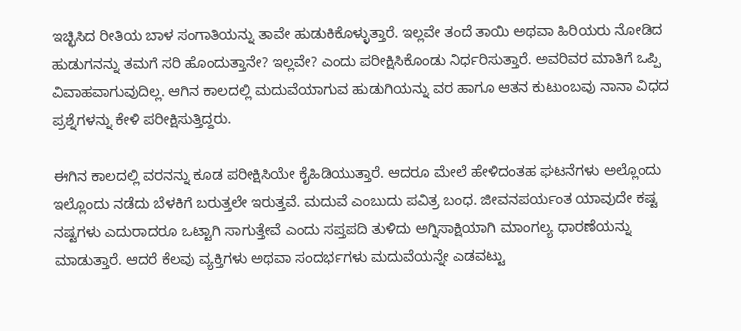ಇಚ್ಛಿಸಿದ ರೀತಿಯ ಬಾಳ ಸಂಗಾತಿಯನ್ನು ತಾವೇ ಹುಡುಕಿಕೊಳ್ಳುತ್ತಾರೆ. ಇಲ್ಲವೇ ತಂದೆ ತಾಯಿ ಅಥವಾ ಹಿರಿಯರು ನೋಡಿದ ಹುಡುಗನನ್ನು ತಮಗೆ ಸರಿ ಹೊಂದುತ್ತಾನೇ? ಇಲ್ಲವೇ? ಎಂದು ಪರೀಕ್ಷಿಸಿಕೊಂಡು ನಿರ್ಧರಿಸುತ್ತಾರೆ. ಅವರಿವರ ಮಾತಿಗೆ ಒಪ್ಪಿ ವಿವಾಹವಾಗುವುದಿಲ್ಲ. ಆಗಿನ ಕಾಲದಲ್ಲಿ ಮದುವೆಯಾಗುವ ಹುಡುಗಿಯನ್ನು ವರ ಹಾಗೂ ಆತನ ಕುಟುಂಬವು ನಾನಾ ವಿಧದ ಪ್ರಶ್ನೆಗಳನ್ನು ಕೇಳಿ ಪರೀಕ್ಷಿಸುತ್ತಿದ್ದರು.

ಈಗಿನ ಕಾಲದಲ್ಲಿ ವರನನ್ನು ಕೂಡ ಪರೀಕ್ಷಿಸಿಯೇ ಕೈಹಿಡಿಯುತ್ತಾರೆ. ಆದರೂ ಮೇಲೆ ಹೇಳಿದಂತಹ ಘಟನೆಗಳು ಅಲ್ಲೊಂದು ಇಲ್ಲೊಂದು ನಡೆದು ಬೆಳಕಿಗೆ ಬರುತ್ತಲೇ ಇರುತ್ತವೆ. ಮದುವೆ ಎಂಬುದು ಪವಿತ್ರ ಬಂಧ. ಜೀವನಪರ್ಯಂತ ಯಾವುದೇ ಕಷ್ಟ ನಷ್ಟಗಳು ಎದುರಾದರೂ ಒಟ್ಟಾಗಿ ಸಾಗುತ್ತೇವೆ ಎಂದು ಸಪ್ತಪದಿ ತುಳಿದು ಅಗ್ನಿಸಾಕ್ಷಿಯಾಗಿ ಮಾಂಗಲ್ಯ ಧಾರಣೆಯನ್ನು ಮಾಡುತ್ತಾರೆ. ಆದರೆ ಕೆಲವು ವ್ಯಕ್ತಿಗಳು ಅಥವಾ ಸಂದರ್ಭಗಳು ಮದುವೆಯನ್ನೇ ಎಡವಟ್ಟು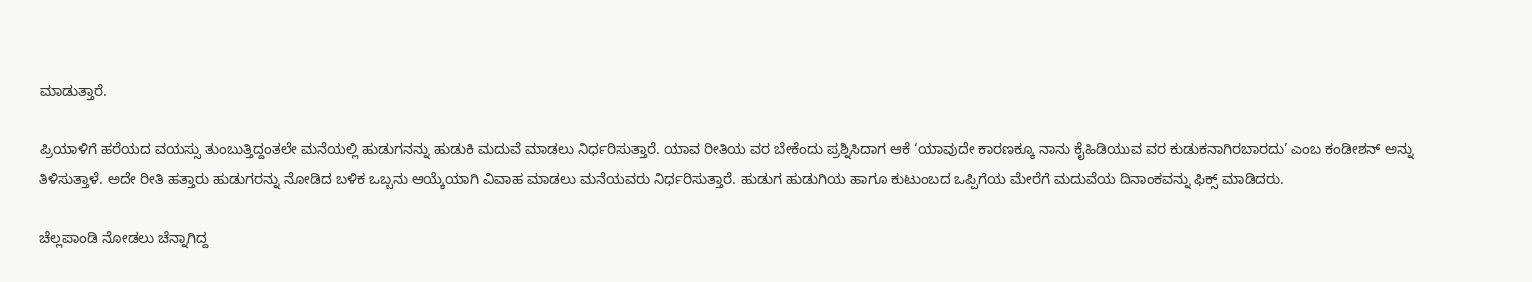ಮಾಡುತ್ತಾರೆ.

ಪ್ರಿಯಾಳಿಗೆ ಹರೆಯದ ವಯಸ್ಸು ತುಂಬುತ್ತಿದ್ದಂತಲೇ ಮನೆಯಲ್ಲಿ ಹುಡುಗನನ್ನು ಹುಡುಕಿ ಮದುವೆ ಮಾಡಲು ನಿರ್ಧರಿಸುತ್ತಾರೆ. ಯಾವ ರೀತಿಯ ವರ ಬೇಕೆಂದು ಪ್ರಶ್ನಿಸಿದಾಗ ಆಕೆ ‘ಯಾವುದೇ ಕಾರಣಕ್ಕೂ ನಾನು ಕೈಹಿಡಿಯುವ ವರ ಕುಡುಕನಾಗಿರಬಾರದು’ ಎಂಬ ಕಂಡೀಶನ್ ಅನ್ನು ತಿಳಿಸುತ್ತಾಳೆ. ಅದೇ ರೀತಿ ಹತ್ತಾರು ಹುಡುಗರನ್ನು ನೋಡಿದ ಬಳಿಕ ಒಬ್ಬನು ಆಯ್ಕೆಯಾಗಿ ವಿವಾಹ ಮಾಡಲು ಮನೆಯವರು ನಿರ್ಧರಿಸುತ್ತಾರೆ. ಹುಡುಗ ಹುಡುಗಿಯ ಹಾಗೂ ಕುಟುಂಬದ ಒಪ್ಪಿಗೆಯ ಮೇರೆಗೆ ಮದುವೆಯ ದಿನಾಂಕವನ್ನು ಫಿಕ್ಸ್ ಮಾಡಿದರು.

ಚೆಲ್ಲಪಾಂಡಿ ನೋಡಲು ಚೆನ್ನಾಗಿದ್ದ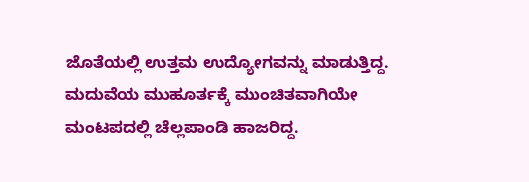ಜೊತೆಯಲ್ಲಿ ಉತ್ತಮ ಉದ್ಯೋಗವನ್ನು ಮಾಡುತ್ತಿದ್ದ. ಮದುವೆಯ ಮುಹೂರ್ತಕ್ಕೆ ಮುಂಚಿತವಾಗಿಯೇ ಮಂಟಪದಲ್ಲಿ ಚೆಲ್ಲಪಾಂಡಿ ಹಾಜರಿದ್ದ.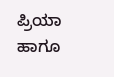ಪ್ರಿಯಾ ಹಾಗೂ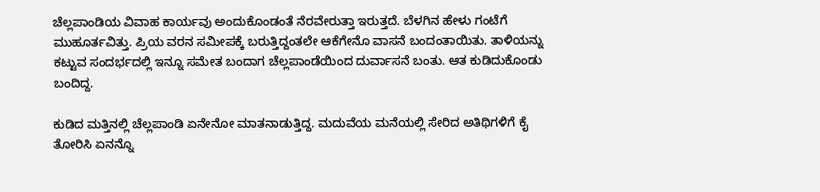ಚೆಲ್ಲಪಾಂಡಿಯ ವಿವಾಹ ಕಾರ್ಯವು ಅಂದುಕೊಂಡಂತೆ ನೆರವೇರುತ್ತಾ ಇರುತ್ತದೆ. ಬೆಳಗಿನ ಹೇಳು ಗಂಟೆಗೆ ಮುಹೂರ್ತವಿತ್ತು. ಪ್ರಿಯ ವರನ ಸಮೀಪಕ್ಕೆ ಬರುತ್ತಿದ್ದಂತಲೇ ಆಕೆಗೇನೊ ವಾಸನೆ ಬಂದಂತಾಯಿತು. ತಾಳಿಯನ್ನು ಕಟ್ಟುವ ಸಂದರ್ಭದಲ್ಲಿ ಇನ್ನೂ ಸಮೇತ ಬಂದಾಗ ಚೆಲ್ಲಪಾಂಡೆಯಿಂದ ದುರ್ವಾಸನೆ ಬಂತು. ಆತ ಕುಡಿದುಕೊಂಡು ಬಂದಿದ್ದ.

ಕುಡಿದ ಮತ್ತಿನಲ್ಲಿ ಚೆಲ್ಲಪಾಂಡಿ ಏನೇನೋ ಮಾತನಾಡುತ್ತಿದ್ದ. ಮದುವೆಯ ಮನೆಯಲ್ಲಿ ಸೇರಿದ ಅತಿಥಿಗಳಿಗೆ ಕೈ ತೋರಿಸಿ ಏನನ್ನೊ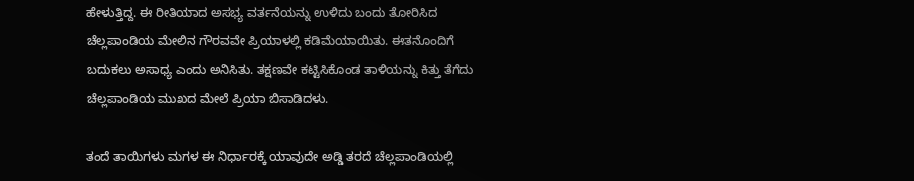ಹೇಳುತ್ತಿದ್ದ. ಈ ರೀತಿಯಾದ ಅಸಭ್ಯ ವರ್ತನೆಯನ್ನು ಉಳಿದು ಬಂದು ತೋರಿಸಿದ ಚೆಲ್ಲಪಾಂಡಿಯ ಮೇಲಿನ ಗೌರವವೇ ಪ್ರಿಯಾಳಲ್ಲಿ ಕಡಿಮೆಯಾಯಿತು. ಈತನೊಂದಿಗೆ ಬದುಕಲು ಅಸಾಧ್ಯ ಎಂದು ಅನಿಸಿತು. ತಕ್ಷಣವೇ ಕಟ್ಟಿಸಿಕೊಂಡ ತಾಳಿಯನ್ನು ಕಿತ್ತು ತೆಗೆದು ಚೆಲ್ಲಪಾಂಡಿಯ ಮುಖದ ಮೇಲೆ ಪ್ರಿಯಾ ಬಿಸಾಡಿದಳು.

ತಂದೆ ತಾಯಿಗಳು ಮಗಳ ಈ ನಿರ್ಧಾರಕ್ಕೆ ಯಾವುದೇ ಅಡ್ಡಿ ತರದೆ ಚೆಲ್ಲಪಾಂಡಿಯಲ್ಲಿ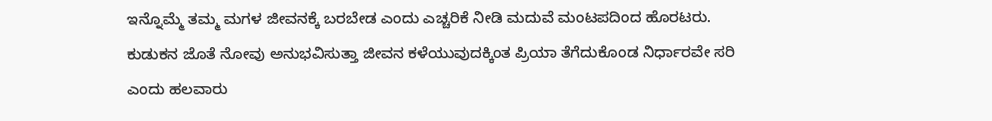ಇನ್ನೊಮ್ಮೆ ತಮ್ಮ ಮಗಳ ಜೀವನಕ್ಕೆ ಬರಬೇಡ ಎಂದು ಎಚ್ಚರಿಕೆ ನೀಡಿ ಮದುವೆ ಮಂಟಪದಿಂದ ಹೊರಟರು. ಕುಡುಕನ ಜೊತೆ ನೋವು ಅನುಭವಿಸುತ್ತಾ ಜೀವನ ಕಳೆಯುವುದಕ್ಕಿಂತ ಪ್ರಿಯಾ ತೆಗೆದುಕೊಂಡ ನಿರ್ಧಾರವೇ ಸರಿ ಎಂದು ಹಲವಾರು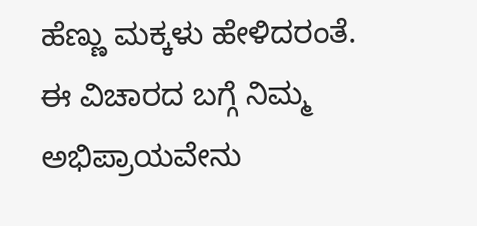ಹೆಣ್ಣು ಮಕ್ಕಳು ಹೇಳಿದರಂತೆ. ಈ ವಿಚಾರದ ಬಗ್ಗೆ ನಿಮ್ಮ ಅಭಿಪ್ರಾಯವೇನು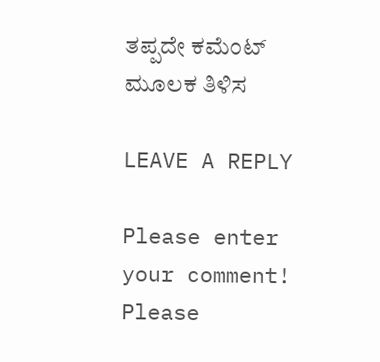ತಪ್ಪದೇ ಕಮೆಂಟ್ ಮೂಲಕ ತಿಳಿಸ

LEAVE A REPLY

Please enter your comment!
Please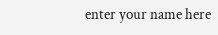enter your name here